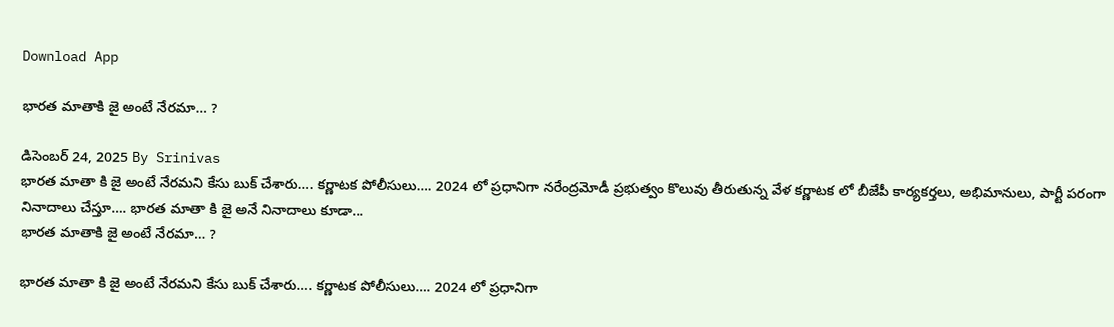Download App

భారత మాతాకి జై అంటే నేరమా… ?

డిసెంబర్ 24, 2025 By Srinivas
భారత మాతా కి జై అంటే నేరమని కేసు బుక్ చేశారు…. కర్ణాటక పోలీసులు…. 2024 లో ప్రధానిగా నరేంద్రమోడీ ప్రభుత్వం కొలువు తీరుతున్న వేళ కర్ణాటక లో బీజేపీ కార్యకర్తలు, అభిమానులు, పార్టీ పరంగా నినాదాలు చేస్తూ…. భారత మాతా కి జై అనే నినాదాలు కూడా...
భారత మాతాకి జై అంటే నేరమా… ?

భారత మాతా కి జై అంటే నేరమని కేసు బుక్ చేశారు…. కర్ణాటక పోలీసులు…. 2024 లో ప్రధానిగా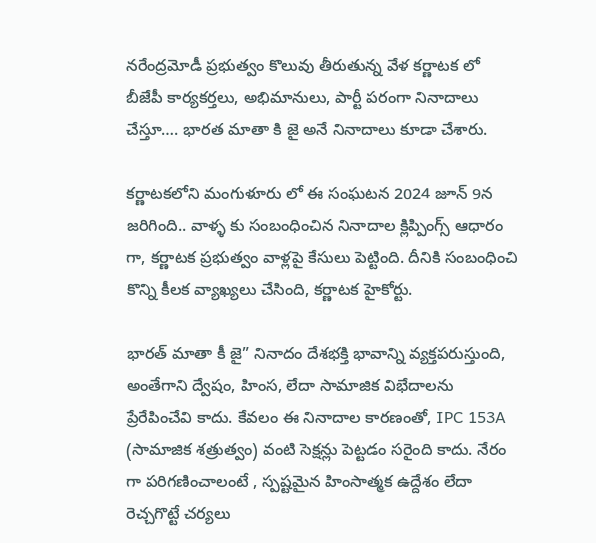నరేంద్రమోడీ ప్రభుత్వం కొలువు తీరుతున్న వేళ కర్ణాటక లో బీజేపీ కార్యకర్తలు, అభిమానులు, పార్టీ పరంగా నినాదాలు చేస్తూ…. భారత మాతా కి జై అనే నినాదాలు కూడా చేశారు.

కర్ణాటకలోని మంగుళూరు లో ఈ సంఘటన 2024 జూన్ 9న జ‌రిగింది.. వాళ్ళ కు సంబంధించిన నినాదాల క్లిప్పింగ్స్ ఆధారం గా, కర్ణాటక ప్రభుత్వం వాళ్లపై కేసులు పెట్టింది. దీనికి సంబంధించి కొన్ని కీలక వ్యాఖ్యలు చేసింది, కర్ణాటక హైకోర్టు.

భారత్ మాతా కీ జై” నినాదం దేశభక్తి భావాన్ని వ్యక్తపరుస్తుంది, అంతేగాని ద్వేషం, హింస, లేదా సామాజిక విభేదాలను ప్రేరేపించేవి కాదు. కేవలం ఈ నినాదాల కారణంతో, IPC 153A (సామాజిక శత్రుత్వం) వంటి సెక్షన్లు పెట్టడం సరైంది కాదు. నేరం గా పరిగణించాలంటే , స్పష్టమైన హింసాత్మక ఉద్దేశం లేదా రెచ్చగొట్టే చర్యలు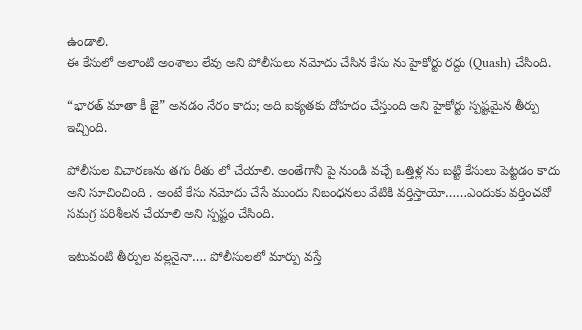ఉండాలి.
ఈ కేసులో అలాంటి అంశాలు లేవు అని పోలీసులు నమోదు చేసిన కేసు ను హైకోర్టు రద్దు (Quash) చేసింది.

“భారత్ మాతా కీ జై” అనడం నేరం కాదు; అది ఐక్యతకు దోహదం చేస్తుంది అని హైకోర్టు స్పష్టమైన తీర్పు ఇచ్చింది.

పోలీసుల విచారణను తగు రీతు లో చేయాలి. అంతేగానీ పై నుండి వచ్చే ఒత్తిళ్ల ను బట్టి కేసులు పెట్టడం కాదు అని సూచించింది . అంటే కేసు నమోదు చేసే ముందు నిబంధనలు వేటికి వర్తిస్తాయో……ఎందుకు వర్తించవో సమగ్ర పరిశీలన చేయాలి అని స్పష్టం చేసింది.

ఇటువంటి తీర్పుల వల్లనైనా…. పోలీసులలో మార్పు వస్తే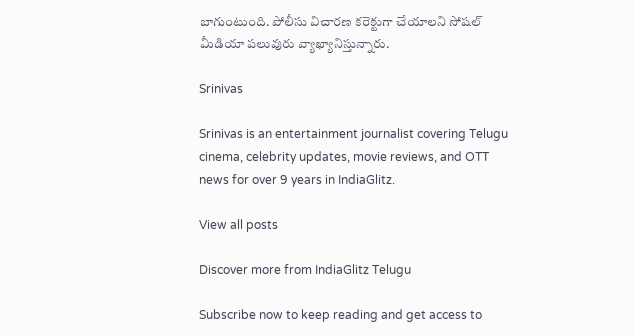బాగుంటుంది. పోలీసు విచారణ కరెక్టుగా చేయాలని సోషల్ మీడియా పలువురు వ్యాఖ్యానిస్తున్నారు.

Srinivas

Srinivas is an entertainment journalist covering Telugu cinema, celebrity updates, movie reviews, and OTT news for over 9 years in IndiaGlitz.

View all posts

Discover more from IndiaGlitz Telugu

Subscribe now to keep reading and get access to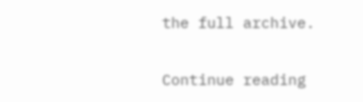the full archive.

Continue reading